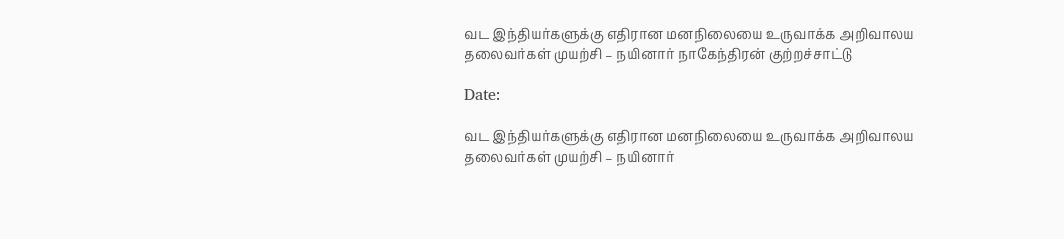வட இந்தியர்களுக்கு எதிரான மனநிலையை உருவாக்க அறிவாலய தலைவர்கள் முயற்சி – நயினார் நாகேந்திரன் குற்றச்சாட்டு

Date:

வட இந்தியர்களுக்கு எதிரான மனநிலையை உருவாக்க அறிவாலய தலைவர்கள் முயற்சி – நயினார்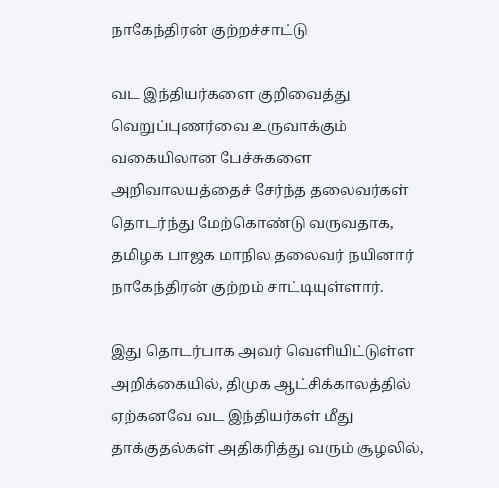நாகேந்திரன் குற்றச்சாட்டு

வட இந்தியர்களை குறிவைத்து வெறுப்புணர்வை உருவாக்கும் வகையிலான பேச்சுகளை அறிவாலயத்தைச் சேர்ந்த தலைவர்கள் தொடர்ந்து மேற்கொண்டு வருவதாக, தமிழக பாஜக மாநில தலைவர் நயினார் நாகேந்திரன் குற்றம் சாட்டியுள்ளார்.

இது தொடர்பாக அவர் வெளியிட்டுள்ள அறிக்கையில், திமுக ஆட்சிக்காலத்தில் ஏற்கனவே வட இந்தியர்கள் மீது தாக்குதல்கள் அதிகரித்து வரும் சூழலில்,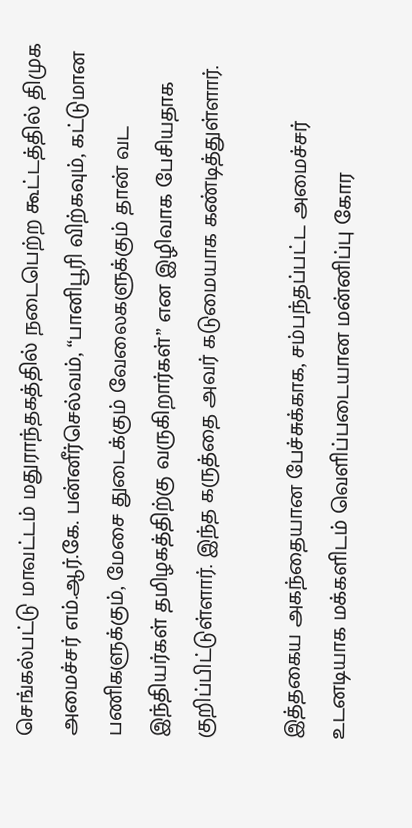செங்கல்பட்டு மாவட்டம் மதுராந்தகத்தில் நடைபெற்ற கூட்டத்தில் திமுக அமைச்சர் எம்.ஆர்.கே. பன்னீர்செல்வம், “பானிபூரி விற்கவும், கட்டுமான பணிகளுக்கும், மேசை துடைக்கும் வேலைகளுக்கும் தான் வட இந்தியர்கள் தமிழகத்திற்கு வருகிறார்கள்” என இழிவாக பேசியதாக குறிப்பிட்டுள்ளார். இந்த கருத்தை அவர் கடுமையாக கண்டித்துள்ளார்.

இத்தகைய அகந்தையான பேச்சுக்காக, சம்பந்தப்பட்ட அமைச்சர் உடனடியாக மக்களிடம் வெளிப்படையான மன்னிப்பு கோர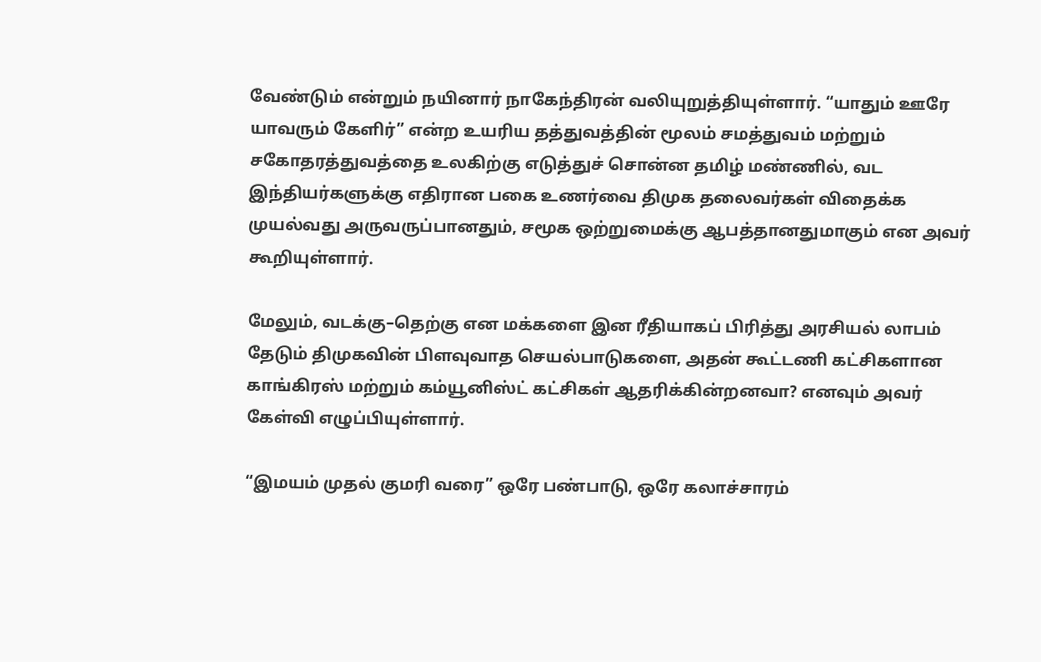வேண்டும் என்றும் நயினார் நாகேந்திரன் வலியுறுத்தியுள்ளார். “யாதும் ஊரே யாவரும் கேளிர்” என்ற உயரிய தத்துவத்தின் மூலம் சமத்துவம் மற்றும் சகோதரத்துவத்தை உலகிற்கு எடுத்துச் சொன்ன தமிழ் மண்ணில், வட இந்தியர்களுக்கு எதிரான பகை உணர்வை திமுக தலைவர்கள் விதைக்க முயல்வது அருவருப்பானதும், சமூக ஒற்றுமைக்கு ஆபத்தானதுமாகும் என அவர் கூறியுள்ளார்.

மேலும், வடக்கு–தெற்கு என மக்களை இன ரீதியாகப் பிரித்து அரசியல் லாபம் தேடும் திமுகவின் பிளவுவாத செயல்பாடுகளை, அதன் கூட்டணி கட்சிகளான காங்கிரஸ் மற்றும் கம்யூனிஸ்ட் கட்சிகள் ஆதரிக்கின்றனவா? எனவும் அவர் கேள்வி எழுப்பியுள்ளார்.

“இமயம் முதல் குமரி வரை” ஒரே பண்பாடு, ஒரே கலாச்சாரம்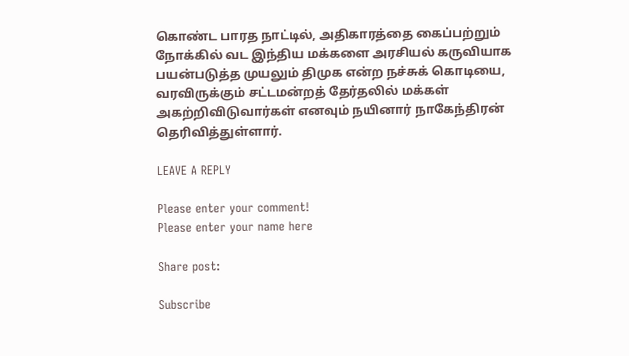கொண்ட பாரத நாட்டில், அதிகாரத்தை கைப்பற்றும் நோக்கில் வட இந்திய மக்களை அரசியல் கருவியாக பயன்படுத்த முயலும் திமுக என்ற நச்சுக் கொடியை, வரவிருக்கும் சட்டமன்றத் தேர்தலில் மக்கள் அகற்றிவிடுவார்கள் எனவும் நயினார் நாகேந்திரன் தெரிவித்துள்ளார்.

LEAVE A REPLY

Please enter your comment!
Please enter your name here

Share post:

Subscribe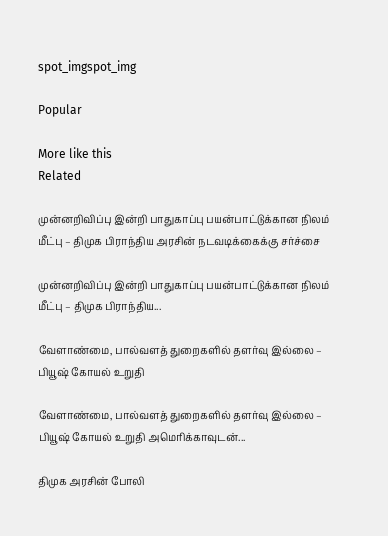spot_imgspot_img

Popular

More like this
Related

முன்னறிவிப்பு இன்றி பாதுகாப்பு பயன்பாட்டுக்கான நிலம் மீட்பு – திமுக பிராந்திய அரசின் நடவடிக்கைக்கு சர்ச்சை

முன்னறிவிப்பு இன்றி பாதுகாப்பு பயன்பாட்டுக்கான நிலம் மீட்பு – திமுக பிராந்திய...

வேளாண்மை, பால்வளத் துறைகளில் தளர்வு இல்லை – பியூஷ் கோயல் உறுதி

வேளாண்மை, பால்வளத் துறைகளில் தளர்வு இல்லை – பியூஷ் கோயல் உறுதி அமெரிக்காவுடன்...

திமுக அரசின் போலி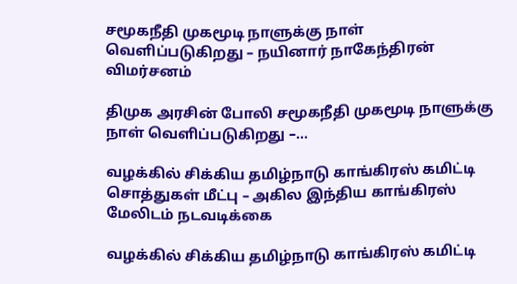சமூகநீதி முகமூடி நாளுக்கு நாள் வெளிப்படுகிறது – நயினார் நாகேந்திரன் விமர்சனம்

திமுக அரசின் போலி சமூகநீதி முகமூடி நாளுக்கு நாள் வெளிப்படுகிறது –...

வழக்கில் சிக்கிய தமிழ்நாடு காங்கிரஸ் கமிட்டி சொத்துகள் மீட்பு – அகில இந்திய காங்கிரஸ் மேலிடம் நடவடிக்கை

வழக்கில் சிக்கிய தமிழ்நாடு காங்கிரஸ் கமிட்டி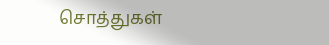சொத்துகள்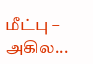மீட்பு – அகில...